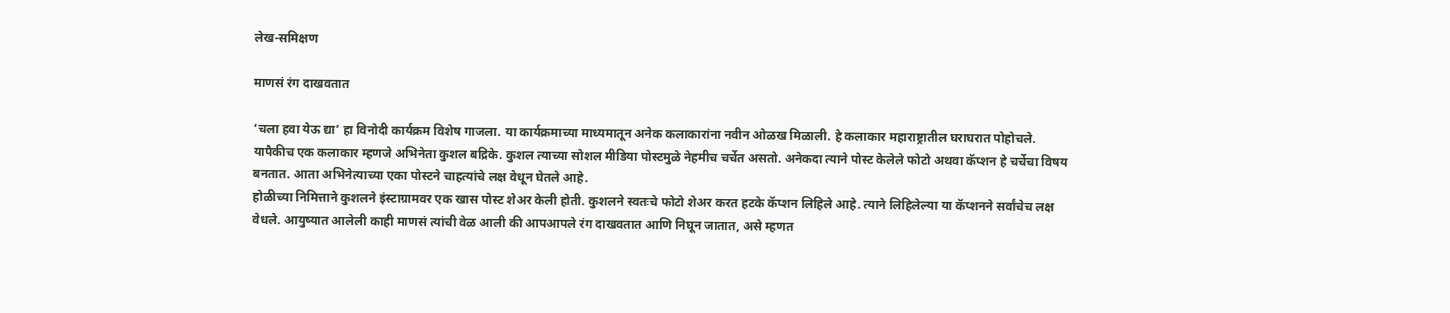लेख-समिक्षण

माणसं रंग दाखवतात

‘चला हवा येऊ द्या’ हा विनोदी कार्यक्रम विशेष गाजला. या कार्यक्रमाच्या माध्यमातून अनेक कलाकारांना नवीन ओळख मिळाली. हे कलाकार महाराष्ट्रातील घराघरात पोहोचले. यापैकीच एक कलाकार म्हणजे अभिनेता कुशल बद्रिके. कुशल त्याच्या सोशल मीडिया पोस्टमुळे नेहमीच चर्चेत असतो. अनेकदा त्याने पोस्ट केलेले फोटो अथवा कॅप्शन हे चर्चेचा विषय बनतात. आता अभिनेत्याच्या एका पोस्टने चाहत्यांचे लक्ष वेधून घेतले आहे.
होळीच्या निमित्ताने कुशलने इंस्टाग्रामवर एक खास पोस्ट शेअर केली होती. कुशलने स्वतःचे फोटो शेअर करत हटके कॅप्शन लिहिले आहे. त्याने लिहिलेल्या या कॅप्शनने सर्वांचेच लक्ष वेधले. आयुष्यात आलेली काही माणसं त्यांची वेळ आली की आपआपले रंग दाखवतात आणि निघून जातात, असे म्हणत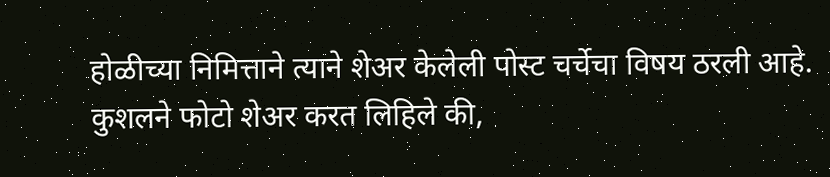होळीच्या निमित्ताने त्याने शेअर केलेली पोस्ट चर्चेचा विषय ठरली आहे.
कुशलने फोटो शेअर करत लिहिले की,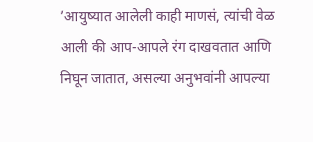’आयुष्यात आलेली काही माणसं, त्यांची वेळ आली की आप-आपले रंग दाखवतात आणि निघून जातात, असल्या अनुभवांनी आपल्या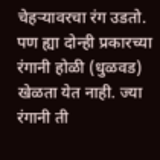चेहर्‍यावरचा रंग उडतो. पण ह्या दोन्ही प्रकारच्या रंगानी होळी (धुळवड) खेळता येत नाही. ज्या रंगानी ती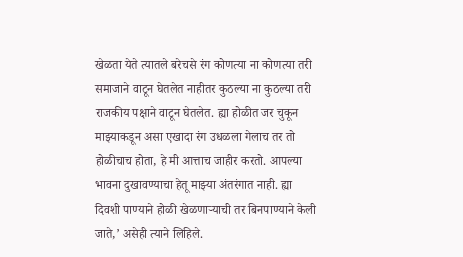खेळता येते त्यातले बरेचसे रंग कोणत्या ना कोणत्या तरी समाजाने वाटून घेतलेत नाहीतर कुठल्या ना कुठल्या तरी राजकीय पक्षाने वाटून घेतलेत. ह्या होळीत जर चुकून माझ्याकडून असा एखादा रंग उधळला गेलाच तर तो होळीचाच होता, हे मी आत्ताच जाहीर करतो. आपल्या भावना दुखावण्याचा हेतू माझ्या अंतरंगात नाही. ह्या दिवशी पाण्याने होळी खेळणार्‍याची तर बिनपाण्याने केली जाते,’ असेही त्याने लिहिले.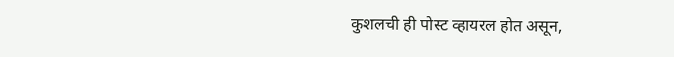कुशलची ही पोस्ट व्हायरल होत असून,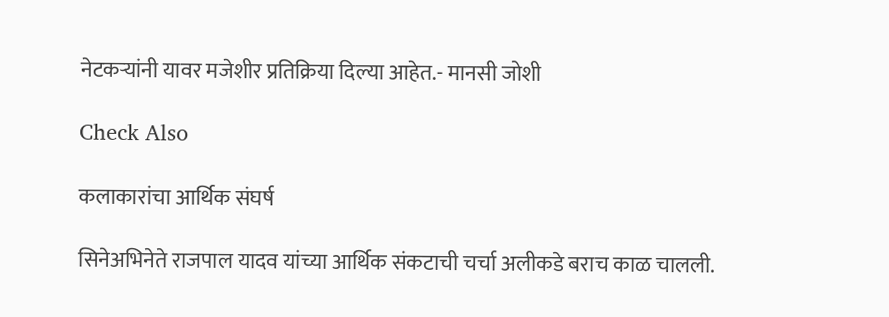नेटकर्‍यांनी यावर मजेशीर प्रतिक्रिया दिल्या आहेत.- मानसी जोशी

Check Also

कलाकारांचा आर्थिक संघर्ष

सिनेअभिनेते राजपाल यादव यांच्या आर्थिक संकटाची चर्चा अलीकडे बराच काळ चालली.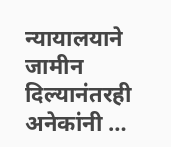न्यायालयाने जामीन दिल्यानंतरही अनेकांनी …